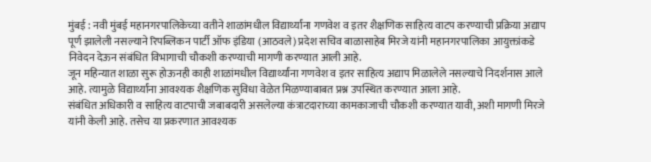मुंबई : नवी मुंबई महानगरपालिकेच्या वतीने शाळांमधील विद्यार्थ्यांना गणवेश व इतर शैक्षणिक साहित्य वाटप करण्याची प्रक्रिया अद्याप पूर्ण झालेली नसल्याने रिपब्लिकन पार्टी ऑफ इंडिया (आठवले) प्रदेश सचिव बाळासाहेब मिरजे यांनी महानगरपालिका आयुक्तांकडे निवेदन देऊन संबंधित विभागाची चौकशी करण्याची मागणी करण्यात आली आहे.
जून महिन्यात शाळा सुरू होऊनही काही शाळांमधील विद्यार्थ्यांना गणवेश व इतर साहित्य अद्याप मिळालेले नसल्याचे निदर्शनास आले आहे. त्यामुळे विद्यार्थ्यांना आवश्यक शैक्षणिक सुविधा वेळेत मिळण्याबाबत प्रश्न उपस्थित करण्यात आला आहे.
संबंधित अधिकारी व साहित्य वाटपाची जबाबदारी असलेल्या कंत्राटदाराच्या कामकाजाची चौकशी करण्यात यावी, अशी मागणी मिरजे यांनी केली आहे. तसेच या प्रकरणात आवश्यक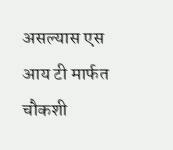असल्यास एस आय टी मार्फत चौकशी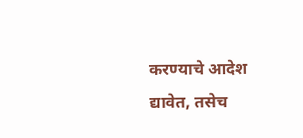करण्याचे आदेश द्यावेत, तसेच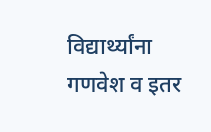विद्यार्थ्यांना गणवेश व इतर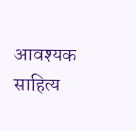आवश्यक साहित्य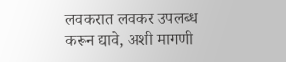लवकरात लवकर उपलब्ध करून द्यावे, अशी मागणी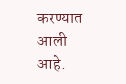करण्यात आली आहे.